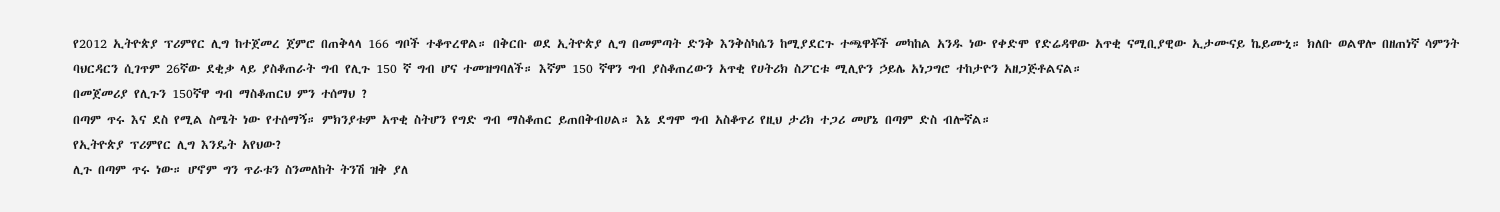የ2012 ኢትዮጵያ ፕሪምየር ሊግ ከተጀመረ ጀምሮ በጠቅላላ 166 ግቦች ተቆጥረዋል። በቅርቡ ወደ ኢትዮጵያ ሊግ በመምጣት ድንቅ እንቅስካሴን ከሚያደርጉ ተጫዋቾች መካከል አንዱ ነው የቀድሞ የድሬዳዋው አጥቂ ናሚቢያዊው ኢታሙናይ ኬይሙኒ። ክለቡ ወልዋሎ በዘጠነኛ ሳምንት ባህርዳርን ሲገጥም 26ኛው ደቂቃ ላይ ያስቆጠራት ግብ የሊጉ 150 ኛ ግብ ሆና ተመዝግባለች። እኛም 150 ኛዋን ግብ ያስቆጠረውን አጥቂ የሀትሪክ ስፖርቱ ሚሊዮን ኃይሌ አነጋግሮ ተከታዮን አዘጋጅቶልናል።
በመጀመሪያ የሊጉን 150ኛዋ ግብ ማስቆጠርህ ምን ተሰማህ ?
በጣም ጥሩ እና ደስ የሚል ስሜት ነው የተሰማኝ። ምክንያቱም አጥቂ ስትሆን የግድ ግብ ማስቆጠር ይጠበቅብሀል። እኔ ደግሞ ግብ አስቆጥሪ የዚህ ታሪክ ተጋሪ መሆኔ በጣም ድስ ብሎኛል።
የኢትዮጵያ ፕሪምየር ሊግ እንዴት አየህው?
ሊጉ በጣም ጥሩ ነው። ሆኖም ግን ጥራቱን ስንመለከት ትንሽ ዝቅ ያለ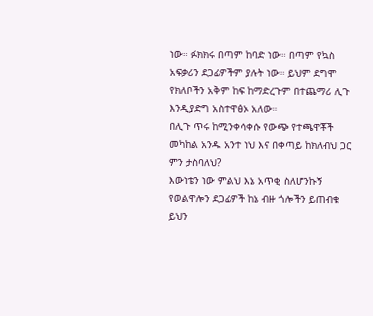ነው። ፉክክሩ በጣም ከባድ ነው። በጣም የኳስ አፍቃሪን ደጋፊዎችም ያሉት ነው። ይህም ደግሞ የክለቦችን አቅም ከፍ ከማድረጉም በተጨማሪ ሊጉ እንዲያድግ አስተዋፅኦ አለው።
በሊጉ ጥሩ ከሚንቀሳቀሱ የውጭ የተጫዋቾች መካከል አንዱ አንተ ነህ እና በቀጣይ ከክለብህ ጋር ምን ታስባለህ?
እውነቴን ነው ምልህ እኔ አጥቂ ስለሆንኩኝ የወልዋሎን ደጋፊዎች ከኔ ብዙ ጎሎችን ይጠብቁ ይህን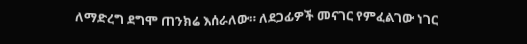ለማድረግ ደግሞ ጠንክሬ እሰራለው። ለደጋፊዎች መናገር የምፈልገው ነገር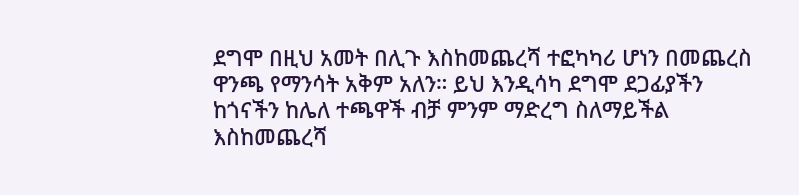ደግሞ በዚህ አመት በሊጉ እስከመጨረሻ ተፎካካሪ ሆነን በመጨረስ ዋንጫ የማንሳት አቅም አለን። ይህ እንዲሳካ ደግሞ ደጋፊያችን ከጎናችን ከሌለ ተጫዋች ብቻ ምንም ማድረግ ስለማይችል እስከመጨረሻ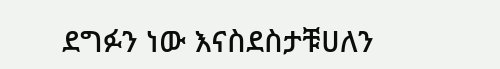ደግፉን ነው እናስደስታቹሀለን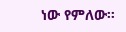ነው የምለው።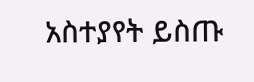አስተያየት ይስጡ